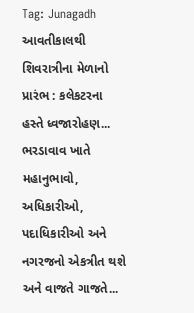Tag: Junagadh
આવતીકાલથી શિવરાત્રીના મેળાનો પ્રારંભ : કલેકટરના હસ્તે ધ્વજારોહણ...
ભરડાવાવ ખાતે મહાનુભાવો, અધિકારીઓ, પદાધિકારીઓ અને નગરજનો એકત્રીત થશે અને વાજતે ગાજતે...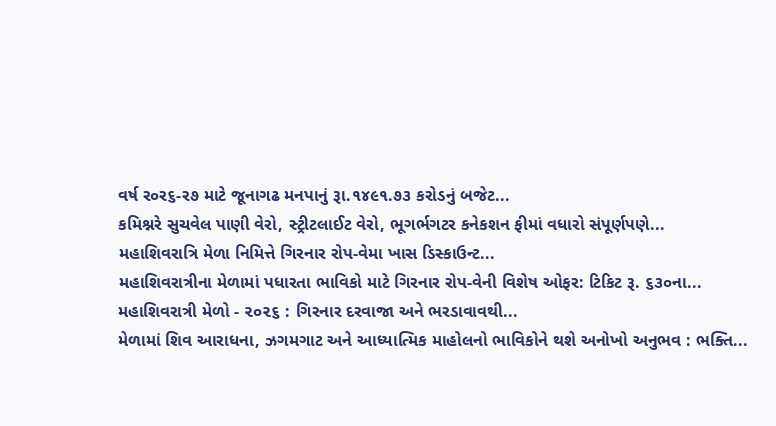વર્ષ ર૦ર૬-ર૭ માટે જૂનાગઢ મનપાનું રૂા.૧૪૯૧.૭૩ કરોડનું બજેટ...
કમિશ્નરે સુચવેલ પાણી વેરો, સ્ટ્રીટલાઈટ વેરો, ભૂગર્ભગટર કનેકશન ફીમાં વધારો સંપૂર્ણપણે...
મહાશિવરાત્રિ મેળા નિમિત્તે ગિરનાર રોપ-વેમા ખાસ ડિસ્કાઉન્ટ...
મહાશિવરાત્રીના મેળામાં પધારતા ભાવિકો માટે ગિરનાર રોપ-વેની વિશેષ ઓફર: ટિકિટ રૂ. ૬૩૦ના...
મહાશિવરાત્રી મેળો - ૨૦૨૬ : ગિરનાર દરવાજા અને ભરડાવાવથી...
મેળામાં શિવ આરાધના, ઝગમગાટ અને આધ્યાત્મિક માહોલનો ભાવિકોને થશે અનોખો અનુભવ : ભક્તિ...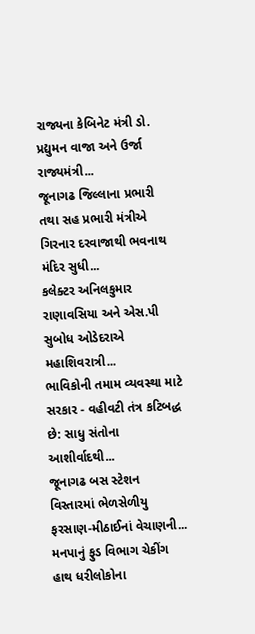રાજ્યના કેબિનેટ મંત્રી ડો. પ્રદ્યુમન વાજા અને ઉર્જા રાજ્યમંત્રી...
જૂનાગઢ જિલ્લાના પ્રભારી તથા સહ પ્રભારી મંત્રીએ ગિરનાર દરવાજાથી ભવનાથ મંદિર સુધી...
કલેક્ટર અનિલકુમાર રાણાવસિયા અને એસ.પી સુબોધ ઓડેદરાએ મહાશિવરાત્રી...
ભાવિકોની તમામ વ્યવસ્થા માટે સરકાર - વહીવટી તંત્ર કટિબદ્ધ છે: સાધુ સંતોના આશીર્વાદથી...
જૂનાગઢ બસ સ્ટેશન વિસ્તારમાં ભેળસેળીયુ ફરસાણ-મીઠાઈનાં વેચાણની...
મનપાનું ફુડ વિભાગ ચેકીંગ હાથ ધરીલોકોના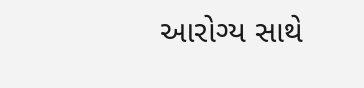આરોગ્ય સાથે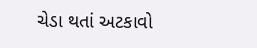ચેડા થતાં અટકાવો